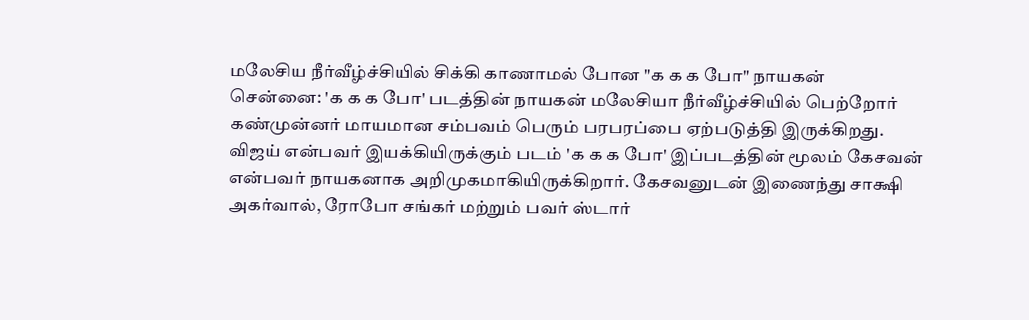மலேசிய நீர்வீழ்ச்சியில் சிக்கி காணாமல் போன "க க க போ" நாயகன்
சென்னை: 'க க க போ' படத்தின் நாயகன் மலேசியா நீர்வீழ்ச்சியில் பெற்றோர் கண்முன்னர் மாயமான சம்பவம் பெரும் பரபரப்பை ஏற்படுத்தி இருக்கிறது.
விஜய் என்பவர் இயக்கியிருக்கும் படம் 'க க க போ' இப்படத்தின் மூலம் கேசவன் என்பவர் நாயகனாக அறிமுகமாகியிருக்கிறார். கேசவனுடன் இணைந்து சாக்ஷி அகர்வால், ரோபோ சங்கர் மற்றும் பவர் ஸ்டார்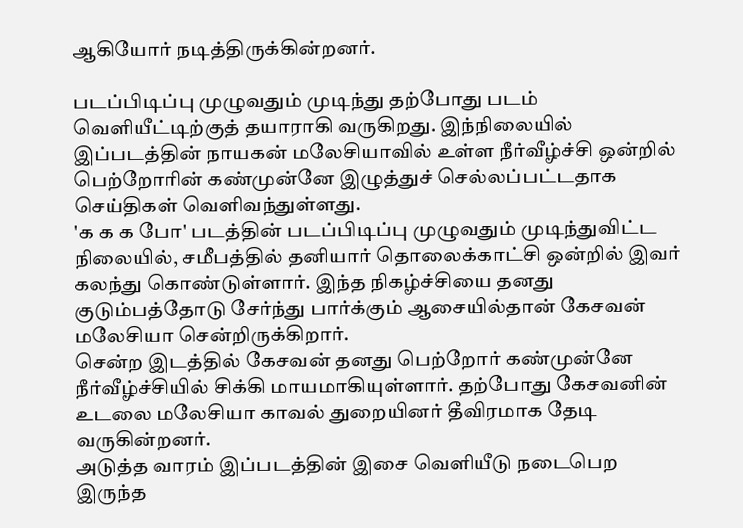ஆகியோர் நடித்திருக்கின்றனர்.

படப்பிடிப்பு முழுவதும் முடிந்து தற்போது படம் வெளியீட்டிற்குத் தயாராகி வருகிறது. இந்நிலையில் இப்படத்தின் நாயகன் மலேசியாவில் உள்ள நீர்வீழ்ச்சி ஒன்றில் பெற்றோரின் கண்முன்னே இழுத்துச் செல்லப்பட்டதாக செய்திகள் வெளிவந்துள்ளது.
'க க க போ' படத்தின் படப்பிடிப்பு முழுவதும் முடிந்துவிட்ட நிலையில், சமீபத்தில் தனியார் தொலைக்காட்சி ஒன்றில் இவர் கலந்து கொண்டுள்ளார். இந்த நிகழ்ச்சியை தனது குடும்பத்தோடு சேர்ந்து பார்க்கும் ஆசையில்தான் கேசவன் மலேசியா சென்றிருக்கிறார்.
சென்ற இடத்தில் கேசவன் தனது பெற்றோர் கண்முன்னே நீர்வீழ்ச்சியில் சிக்கி மாயமாகியுள்ளார். தற்போது கேசவனின் உடலை மலேசியா காவல் துறையினர் தீவிரமாக தேடி வருகின்றனர்.
அடுத்த வாரம் இப்படத்தின் இசை வெளியீடு நடைபெற இருந்த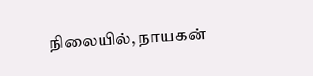நிலையில், நாயகன்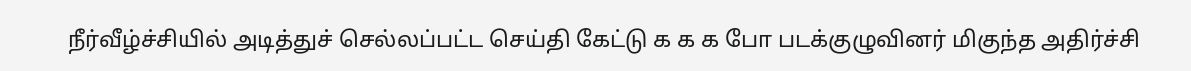நீர்வீழ்ச்சியில் அடித்துச் செல்லப்பட்ட செய்தி கேட்டு க க க போ படக்குழுவினர் மிகுந்த அதிர்ச்சி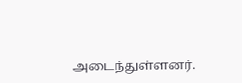அடைந்துள்ளனர்.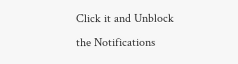Click it and Unblock the Notifications